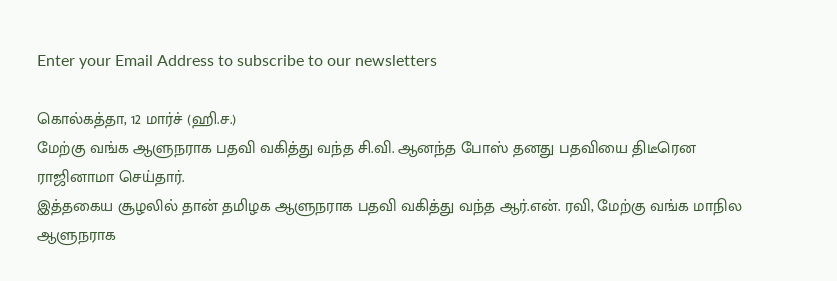Enter your Email Address to subscribe to our newsletters

கொல்கத்தா, 12 மார்ச் (ஹி.ச.)
மேற்கு வங்க ஆளுநராக பதவி வகித்து வந்த சி.வி. ஆனந்த போஸ் தனது பதவியை திடீரென ராஜினாமா செய்தார்.
இத்தகைய சூழலில் தான் தமிழக ஆளுநராக பதவி வகித்து வந்த ஆர்.என். ரவி, மேற்கு வங்க மாநில ஆளுநராக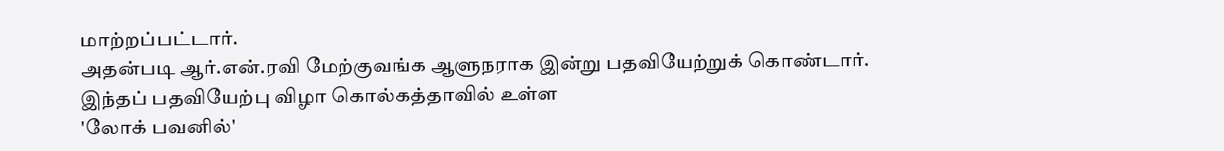மாற்றப்பட்டார்.
அதன்படி ஆர்.என்.ரவி மேற்குவங்க ஆளுநராக இன்று பதவியேற்றுக் கொண்டார்.
இந்தப் பதவியேற்பு விழா கொல்கத்தாவில் உள்ள
'லோக் பவனில்'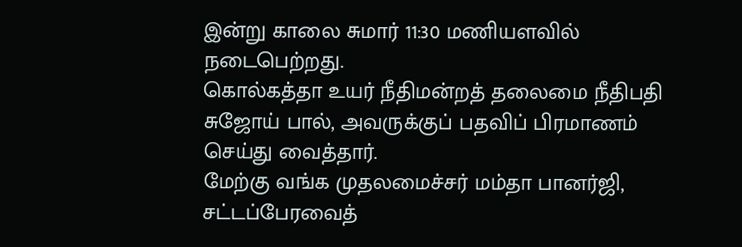இன்று காலை சுமார் 11:30 மணியளவில் நடைபெற்றது.
கொல்கத்தா உயர் நீதிமன்றத் தலைமை நீதிபதி சுஜோய் பால், அவருக்குப் பதவிப் பிரமாணம் செய்து வைத்தார்.
மேற்கு வங்க முதலமைச்சர் மம்தா பானர்ஜி, சட்டப்பேரவைத்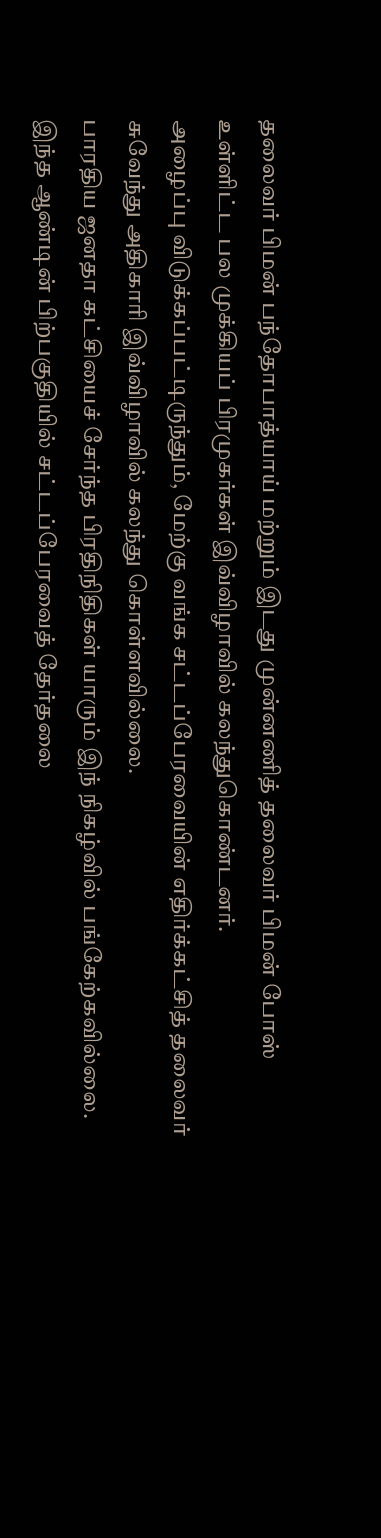தலைவர் பிமன் பந்தோபாத்யாய் மற்றும் இடது முன்னணித் தலைவர் பிமன் போஸ் உள்ளிட்ட பல முக்கியப் பிரமுகர்கள் இவ்விழாவில் கலந்துகொண்டனர்.
அழைப்பு விடுக்கப்பட்டிருந்தும், மேற்கு வங்க சட்டப்பேரவையின் எதிர்க்கட்சித் தலைவர் சுவேந்து அதிகாரி இவ்விழாவில் கலந்து கொள்ளவில்லை.
பாரதிய ஜனதா கட்சியைச் சேர்ந்த பிரதிநிதிகள் யாரும் இந் நிகழ்வில் பங்கேற்கவில்லை.
இந்த ஆண்டின் பிற்பகுதியில் சட்டப்பேரவைத் தேர்தலை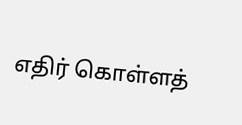எதிர் கொள்ளத்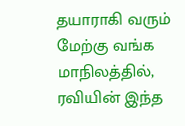தயாராகி வரும் மேற்கு வங்க மாநிலத்தில், ரவியின் இந்த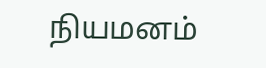நியமனம்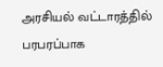அரசியல் வட்டாரத்தில் பரபரப்பாக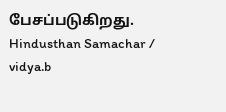பேசப்படுகிறது.
Hindusthan Samachar / vidya.b